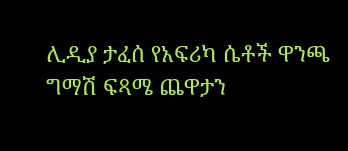ሊዲያ ታፈሰ የአፍሪካ ሴቶች ዋንጫ ግማሽ ፍጻሜ ጨዋታን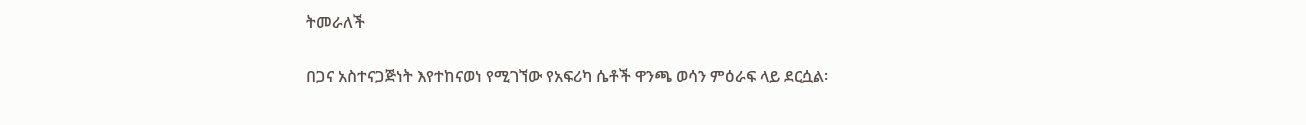ትመራለች

በጋና አስተናጋጅነት እየተከናወነ የሚገኘው የአፍሪካ ሴቶች ዋንጫ ወሳን ምዕራፍ ላይ ደርሷል፡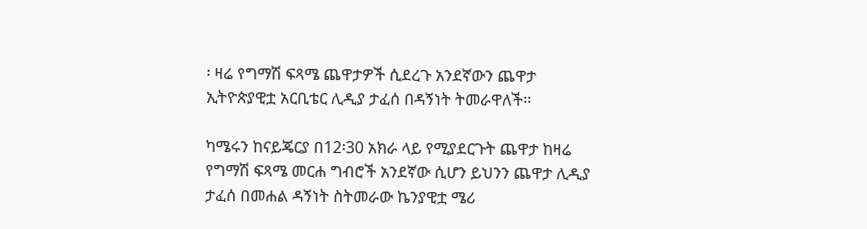፡ ዛሬ የግማሽ ፍጻሜ ጨዋታዎች ሲደረጉ አንደኛውን ጨዋታ ኢትዮጵያዊቷ አርቢቴር ሊዲያ ታፈሰ በዳኝነት ትመራዋለች፡፡

ካሜሩን ከናይጄርያ በ12፡30 አክራ ላይ የሚያደርጉት ጨዋታ ከዛሬ የግማሽ ፍጻሜ መርሐ ግብሮች አንደኛው ሲሆን ይህንን ጨዋታ ሊዲያ ታፈሰ በመሐል ዳኝነት ስትመራው ኬንያዊቷ ሜሪ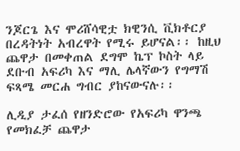ንጆርጌ እና ሞሪሸሳዊቷ ክዊንሲ ቪክቶርያ በረዳትነት አብረዋት የሚሩ ይሆናል፡፡ ከዚህ ጨዋታ በመቀጠል ደግሞ ኬፕ ኮስት ላይ ደቡብ አፍሪካ እና ማሊ ሌላኛውን የግማሽ ፍጻሜ መርሐ ግብር ያከናውናሉ፡፡

ሊዲያ ታፈሰ የዘንድሮው የአፍሪካ ዋንጫ የመክፈቻ ጨዋታ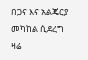በጋና እና አልጄርያ መካከል ሲደረግ ዛሬ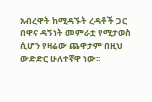አብረዋት ከሚዳኙት ረዳቶች ጋር በዋና ዳኝነት መምራቷ የሚታወስ ሲሆን የዛሬው ጨዋታም በዚህ ውድድር ሁለተኛዋ ነው፡፡